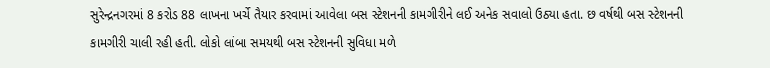સુરેન્દ્રનગરમાં 8 કરોડ 88 લાખના ખર્ચે તૈયાર કરવામાં આવેલા બસ સ્ટેશનની કામગીરીને લઈ અનેક સવાલો ઉઠ્યા હતા. છ વર્ષથી બસ સ્ટેશનની કામગીરી ચાલી રહી હતી. લોકો લાંબા સમયથી બસ સ્ટેશનની સુવિધા મળે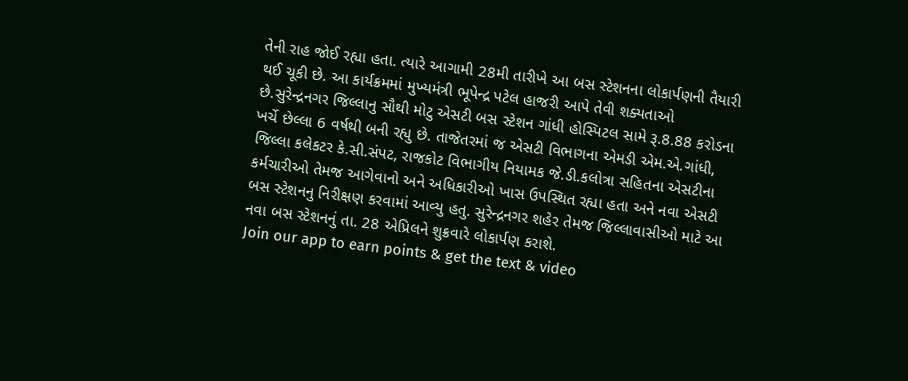તેની રાહ જોઈ રહ્યા હતા. ત્યારે આગામી 28મી તારીખે આ બસ સ્ટેશનના લોકાર્પણની તૈયારી થઈ ચૂકી છે. આ કાર્યક્રમમાં મુખ્યમંત્રી ભૂપેન્દ્ર પટેલ હાજરી આપે તેવી શક્યતાઓ છે.સુરેન્દ્રનગર જિલ્લાનુ સૌથી મોટુ એસટી બસ સ્ટેશન ગાંધી હોસ્પિટલ સામે રૂ.8.88 કરોડના ખર્ચે છેલ્લા 6 વર્ષથી બની રહ્યુ છે. તાજેતરમાં જ એસટી વિભાગના એમડી એમ.એ.ગાંધી, જિલ્લા કલેકટર કે.સી.સંપટ, રાજકોટ વિભાગીય નિયામક જે.ડી.કલોત્રા સહિતના એસટીના કર્મચારીઓ તેમજ આગેવાનો અને અધિકારીઓ ખાસ ઉપસ્થિત રહ્યા હતા અને નવા એસટી બસ સ્ટેશનનુ નિરીક્ષણ કરવામાં આવ્યુ હતુ. સુરેન્દ્રનગર શહેર તેમજ જિલ્લાવાસીઓ માટે આ નવા બસ સ્ટેશનનું તા. 28 એપ્રિલને શુક્રવારે લોકાર્પણ કરાશે.
Join our app to earn points & get the text & video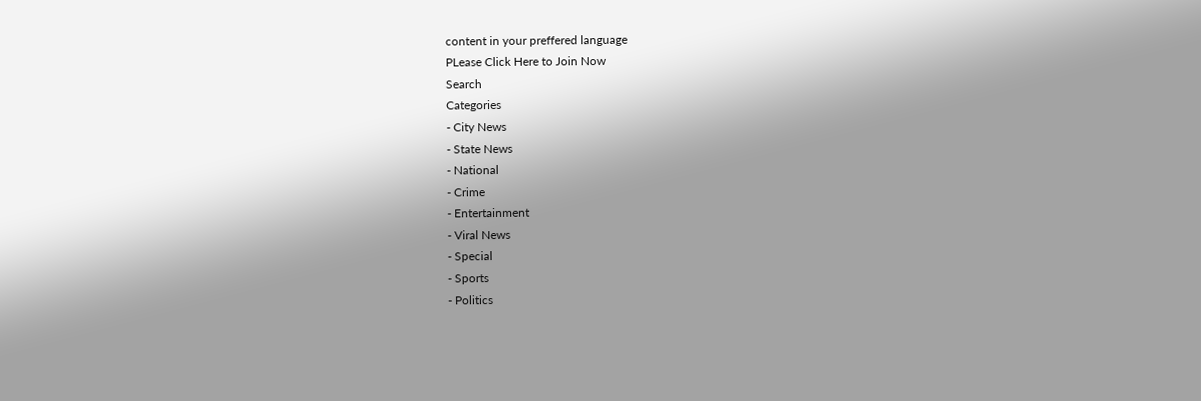content in your preffered language
PLease Click Here to Join Now
Search
Categories
- City News
- State News
- National
- Crime
- Entertainment
- Viral News
- Special
- Sports
- Politics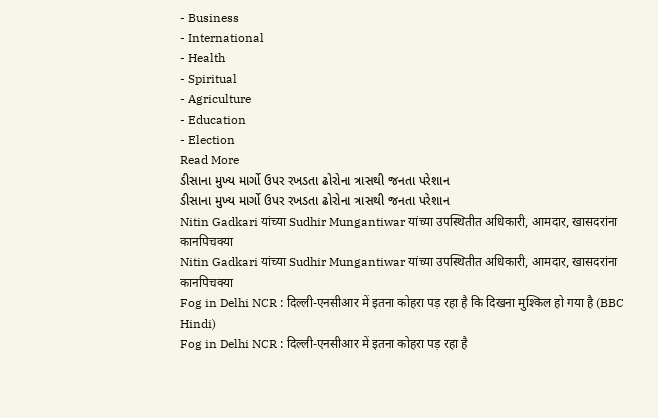- Business
- International
- Health
- Spiritual
- Agriculture
- Education
- Election
Read More
ડીસાના મુખ્ય માર્ગો ઉપર રખડતા ઢોરોના ત્રાસથી જનતા પરેશાન
ડીસાના મુખ્ય માર્ગો ઉપર રખડતા ઢોરોના ત્રાસથી જનતા પરેશાન
Nitin Gadkari यांच्या Sudhir Mungantiwar यांच्या उपस्थितीत अधिकारी, आमदार, खासदरांना कानपिचक्या
Nitin Gadkari यांच्या Sudhir Mungantiwar यांच्या उपस्थितीत अधिकारी, आमदार, खासदरांना कानपिचक्या
Fog in Delhi NCR : दिल्ली-एनसीआर में इतना कोहरा पड़ रहा है कि दिखना मुश्किल हो गया है (BBC Hindi)
Fog in Delhi NCR : दिल्ली-एनसीआर में इतना कोहरा पड़ रहा है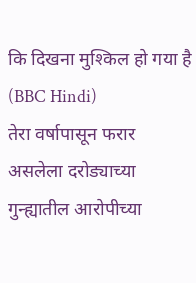कि दिखना मुश्किल हो गया है (BBC Hindi)
तेरा वर्षापासून फरार असलेला दरोड्याच्या गुन्ह्यातील आरोपीच्या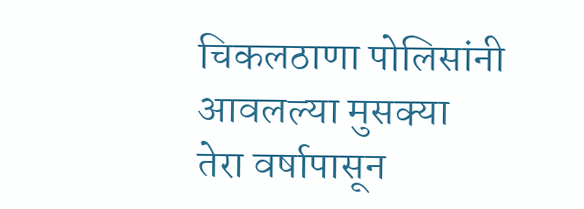चिकलठाणा पोलिसांनी आवलल्या मुसक्या
तेरा वर्षापासून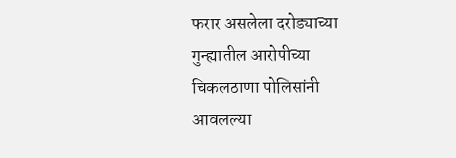फरार असलेला दरोड्याच्या गुन्ह्यातील आरोपीच्या चिकलठाणा पोलिसांनी आवलल्या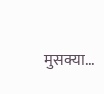मुसक्या...